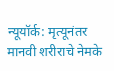न्यूयॉर्क: मृत्यूनंतर मानवी शरीराचे नेमके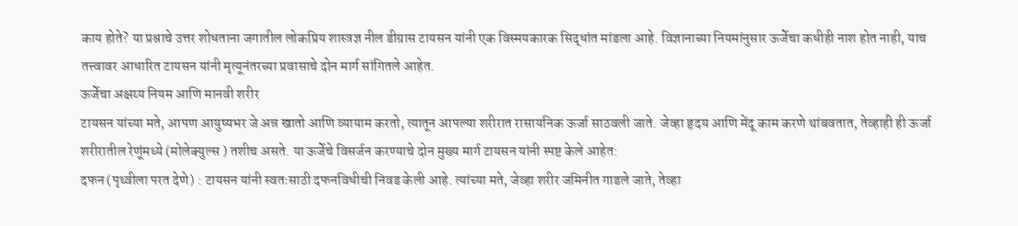काय होते? या प्रश्नाचे उत्तर शोधताना जगातील लोकप्रिय शास्त्रज्ञ नील डीग्रास टायसन यांनी एक विस्मयकारक सिद्धांत मांडला आहे. विज्ञानाच्या नियमांनुसार ऊर्जेचा कधीही नाश होत नाही, याच तत्त्वावर आधारित टायसन यांनी मृत्यूनंतरच्या प्रवासाचे दोन मार्ग सांगितले आहेत.
ऊर्जेचा अक्षय्य नियम आणि मानवी शरीर
टायसन यांच्या मते, आपण आयुष्यभर जे अन्न खातो आणि व्यायाम करतो, त्यातून आपल्या शरीरात रासायनिक ऊर्जा साठवली जाते. जेव्हा हृदय आणि मेंदू काम करणे थांबवतात, तेव्हाही ही ऊर्जा शरीरातील रेणूंमध्ये (मोलेक्युल्स ) तशीच असते. या ऊर्जेचे विसर्जन करण्याचे दोन मुख्य मार्ग टायसन यांनी स्पष्ट केले आहेत:
दफन (पृथ्वीला परत देणे) : टायसन यांनी स्वतःसाठी दफनविधीची निवड केली आहे. त्यांच्या मते, जेव्हा शरीर जमिनीत गाडले जाते, तेव्हा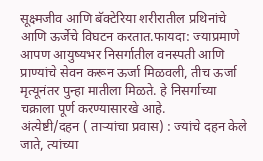सूक्ष्मजीव आणि बॅक्टेरिया शरीरातील प्रथिनांचे आणि ऊर्जेचे विघटन करतात.फायदा: ज्याप्रमाणे आपण आयुष्यभर निसर्गातील वनस्पती आणि प्राण्यांचे सेवन करून ऊर्जा मिळवली, तीच ऊर्जा मृत्यूनंतर पुन्हा मातीला मिळते. हे निसर्गाच्या चक्राला पूर्ण करण्यासारखे आहे.
अंत्येष्टी/दहन ( ताऱ्यांचा प्रवास) : ज्यांचे दहन केले जाते, त्यांच्या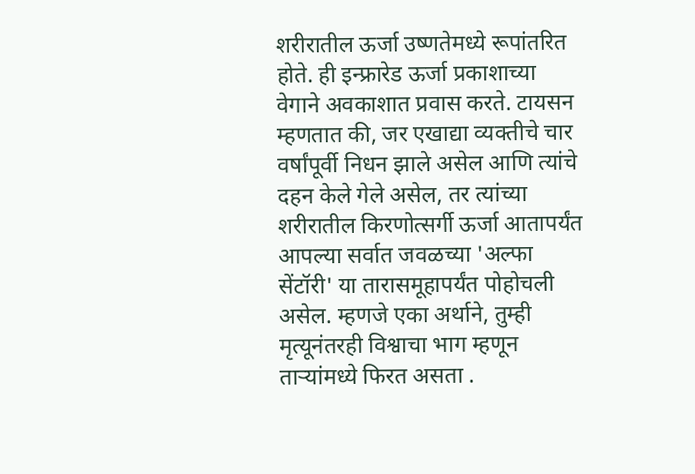शरीरातील ऊर्जा उष्णतेमध्ये रूपांतरित होते. ही इन्फ्रारेड ऊर्जा प्रकाशाच्या वेगाने अवकाशात प्रवास करते. टायसन म्हणतात की, जर एखाद्या व्यक्तीचे चार वर्षांपूर्वी निधन झाले असेल आणि त्यांचे दहन केले गेले असेल, तर त्यांच्या शरीरातील किरणोत्सर्गी ऊर्जा आतापर्यंत आपल्या सर्वात जवळच्या 'अल्फा सेंटॉरी' या तारासमूहापर्यंत पोहोचली असेल. म्हणजे एका अर्थाने, तुम्ही मृत्यूनंतरही विश्वाचा भाग म्हणून ताऱ्यांमध्ये फिरत असता .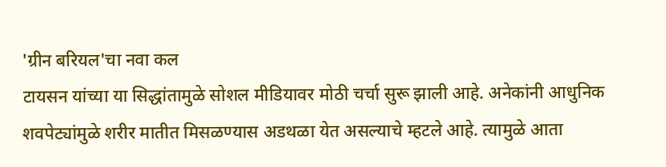'ग्रीन बरियल'चा नवा कल
टायसन यांच्या या सिद्धांतामुळे सोशल मीडियावर मोठी चर्चा सुरू झाली आहे. अनेकांनी आधुनिक शवपेट्यांमुळे शरीर मातीत मिसळण्यास अडथळा येत असल्याचे म्हटले आहे. त्यामुळे आता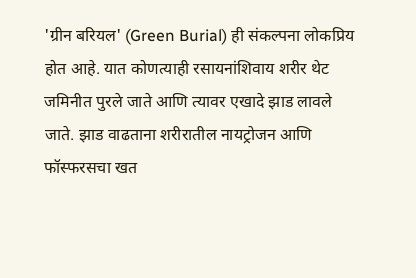'ग्रीन बरियल' (Green Burial) ही संकल्पना लोकप्रिय होत आहे. यात कोणत्याही रसायनांशिवाय शरीर थेट जमिनीत पुरले जाते आणि त्यावर एखादे झाड लावले जाते. झाड वाढताना शरीरातील नायट्रोजन आणि फॉस्फरसचा खत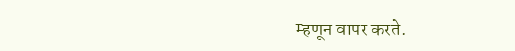म्हणून वापर करते.